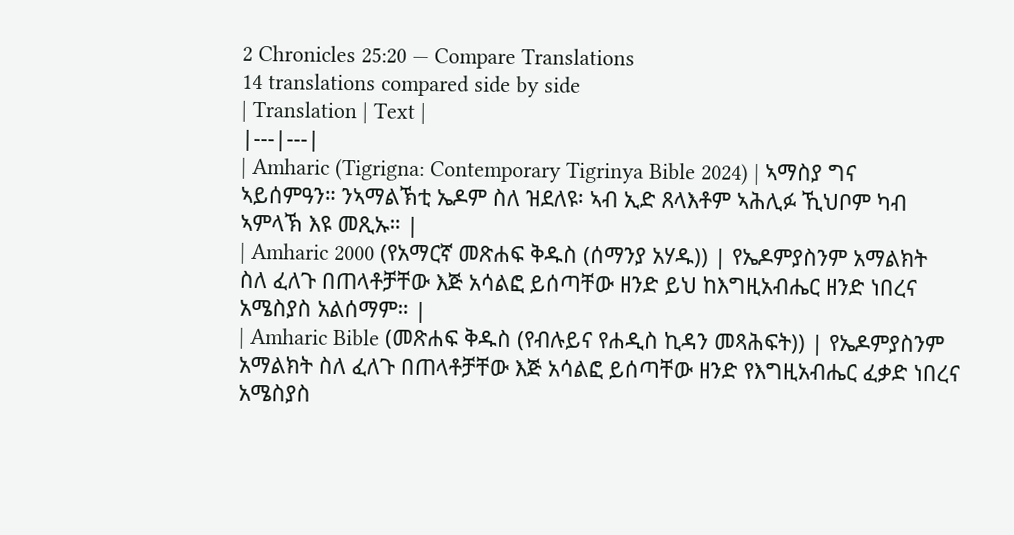2 Chronicles 25:20 — Compare Translations
14 translations compared side by side
| Translation | Text |
|---|---|
| Amharic (Tigrigna: Contemporary Tigrinya Bible 2024) | ኣማስያ ግና ኣይሰምዓን። ንኣማልኽቲ ኤዶም ስለ ዝደለዩ፡ ኣብ ኢድ ጸላእቶም ኣሕሊፉ ኺህቦም ካብ ኣምላኽ እዩ መጺኡ። |
| Amharic 2000 (የአማርኛ መጽሐፍ ቅዱስ (ሰማንያ አሃዱ)) | የኤዶምያስንም አማልክት ስለ ፈለጉ በጠላቶቻቸው እጅ አሳልፎ ይሰጣቸው ዘንድ ይህ ከእግዚአብሔር ዘንድ ነበረና አሜስያስ አልሰማም። |
| Amharic Bible (መጽሐፍ ቅዱስ (የብሉይና የሐዲስ ኪዳን መጻሕፍት)) | የኤዶምያስንም አማልክት ስለ ፈለጉ በጠላቶቻቸው እጅ አሳልፎ ይሰጣቸው ዘንድ የእግዚአብሔር ፈቃድ ነበረና አሜስያስ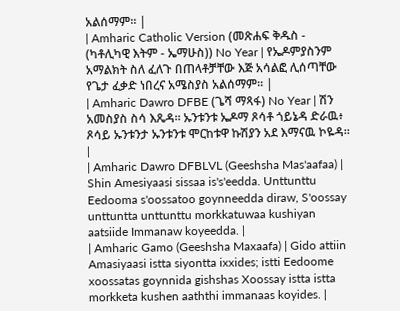አልሰማም። |
| Amharic Catholic Version (መጽሐፍ ቅዱስ - (ካቶሊካዊ እትም - ኤማሁስ)) No Year | የኤዶምያስንም አማልክት ስለ ፈለጉ በጠላቶቻቸው እጅ አሳልፎ ሊሰጣቸው የጌታ ፈቃድ ነበረና አሜስያስ አልሰማም። |
| Amharic Dawro DFBE (ጌሻ ማጻፋ) No Year | ሽን አመስያስ ስሳ እጼዳ። ኡንቱንቱ ኤዶማ ጾሳቶ ጎይኔዳ ድራዉ፥ ጾሳይ ኡንቱንታ ኡንቱንቱ ሞርከቱዋ ኩሽያን አደ እማናዉ ኮዬዳ። |
| Amharic Dawro DFBLVL (Geeshsha Mas'aafaa) | Shin Amesiyaasi sissaa is's'eedda. Unttunttu Eedooma s'oossatoo goynneedda diraw, S'oossay unttuntta unttunttu morkkatuwaa kushiyan aatsiide Immanaw koyeedda. |
| Amharic Gamo (Geeshsha Maxaafa) | Gido attiin Amasiyaasi istta siyontta ixxides; istti Eedoome xoossatas goynnida gishshas Xoossay istta istta morkketa kushen aaththi immanaas koyides. |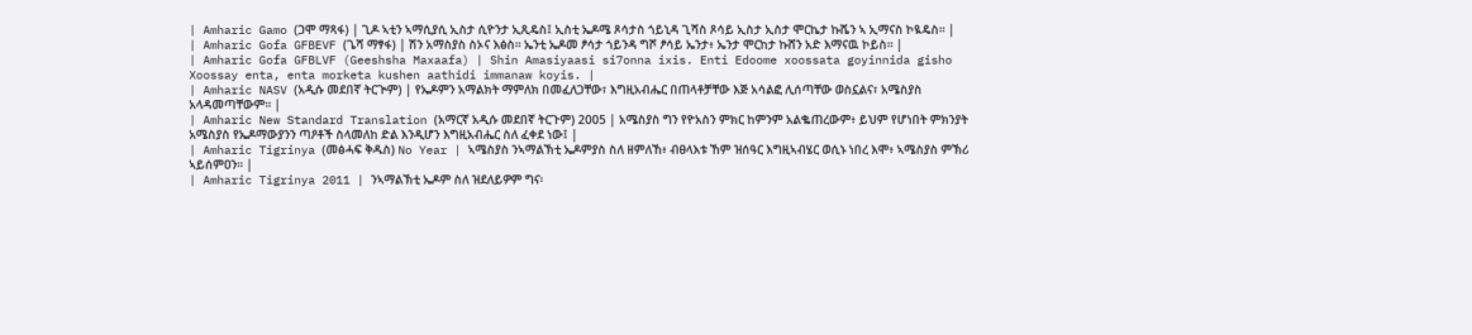| Amharic Gamo (ጋሞ ማጻፋ) | ጊዶ ኣቲን ኣማሲያሲ ኢስታ ሲዮንታ ኢጺዴስ፤ ኢስቲ ኤዶሜ ጾሳታስ ጎይኒዳ ጊሻስ ጾሳይ ኢስታ ኢስታ ሞርኬታ ኩሼን ኣ ኢማናስ ኮዪዴስ። |
| Amharic Gofa GFBEVF (ጌሻ ማፃፋ) | ሽን አማስያስ ስኦና እፅስ። ኤንቲ ኤዶመ ፆሳታ ጎይንዳ ግሾ ፆሳይ ኤንታ፥ ኤንታ ሞርከታ ኩሸን አድ እማናዉ ኮይስ። |
| Amharic Gofa GFBLVF (Geeshsha Maxaafa) | Shin Amasiyaasi si7onna ixis. Enti Edoome xoossata goyinnida gisho Xoossay enta, enta morketa kushen aathidi immanaw koyis. |
| Amharic NASV (አዲሱ መደበኛ ትርጒም) | የኤዶምን አማልክት ማምለክ በመፈለጋቸው፣ እግዚአብሔር በጠላቶቻቸው እጅ አሳልፎ ሊሰጣቸው ወስኗልና፣ አሜስያስ አላዳመጣቸውም። |
| Amharic New Standard Translation (አማርኛ አዲሱ መደበኛ ትርጉም) 2005 | አሜስያስ ግን የዮአስን ምክር ከምንም አልቈጠረውም፥ ይህም የሆነበት ምክንያት አሜስያስ የኤዶማውያንን ጣዖቶች ስላመለከ ድል እንዲሆን እግዚአብሔር ስለ ፈቀደ ነው፤ |
| Amharic Tigrinya (መፅሓፍ ቅዱስ) No Year | ኣሜስያስ ንኣማልኽቲ ኤዶምያስ ስለ ዘምለኸ፥ ብፀላእቱ ኸም ዝሰዓር እግዚኣብሄር ወሲኑ ነበረ እሞ፥ ኣሜስያስ ምኽሪ ኣይሰምዐን። |
| Amharic Tigrinya 2011 | ንኣማልኽቲ ኤዶም ስለ ዝደለይዎም ግና፡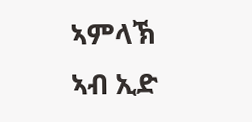ኣምላኽ ኣብ ኢድ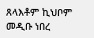ጸላእቶም ኪህቦም መዲቡ ነበረ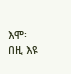እሞ፡ በዚ እዩ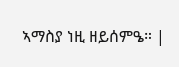ኣማስያ ነዚ ዘይሰምዔ። |